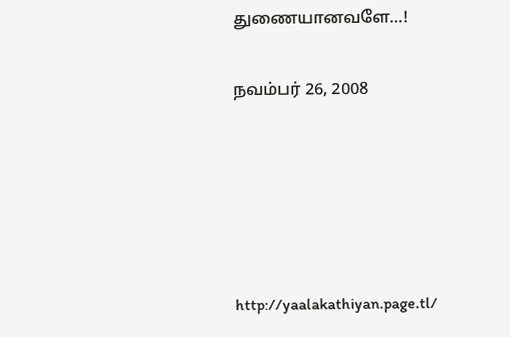துணையானவளே…!

நவம்பர் 26, 2008





http://yaalakathiyan.page.tl/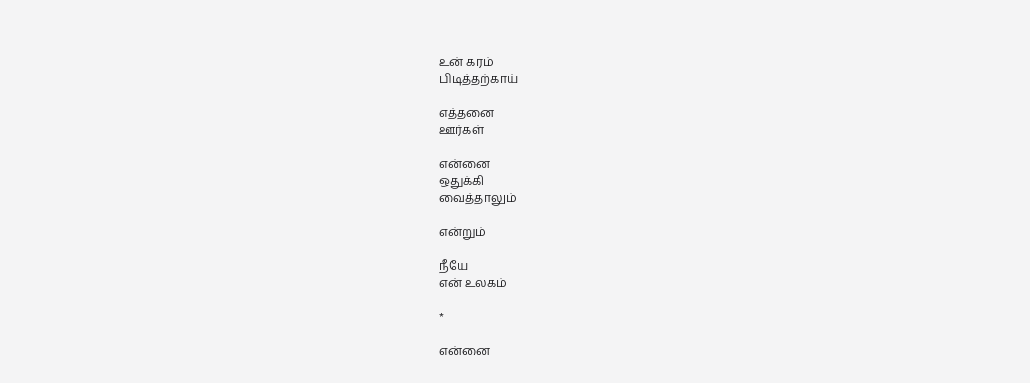உன் கரம்
பிடித்தற்காய்

எத்தனை
ஊர்கள்

என்னை
ஒதுக்கி
வைத்தாலும்

என்றும்

நீயே
என் உலகம்

*

என்னை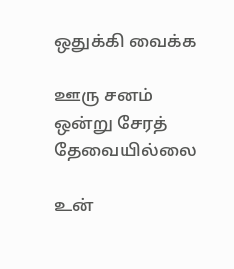ஒதுக்கி வைக்க

ஊரு சனம்
ஒன்று சேரத்
தேவையில்லை

உன்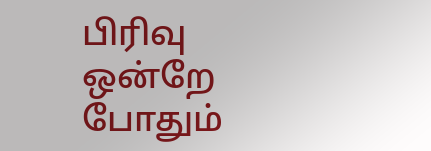பிரிவு
ஒன்றே போதும்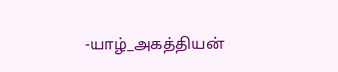-யாழ்_அகத்தியன்